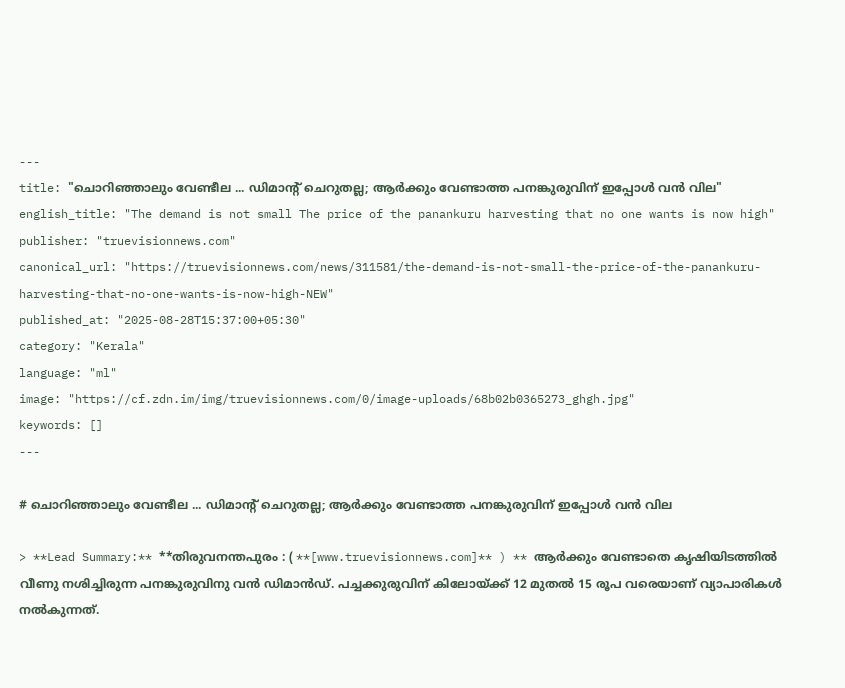---
title: "ചൊറിഞ്ഞാലും വേണ്ടീല ... ഡിമാന്റ് ചെറുതല്ല; ആർക്കും വേണ്ടാത്ത പനങ്കുരുവിന് ഇപ്പോൾ വൻ വില"
english_title: "The demand is not small The price of the panankuru harvesting that no one wants is now high"
publisher: "truevisionnews.com"
canonical_url: "https://truevisionnews.com/news/311581/the-demand-is-not-small-the-price-of-the-panankuru-harvesting-that-no-one-wants-is-now-high-NEW"
published_at: "2025-08-28T15:37:00+05:30"
category: "Kerala"
language: "ml"
image: "https://cf.zdn.im/img/truevisionnews.com/0/image-uploads/68b02b0365273_ghgh.jpg"
keywords: []
---

# ചൊറിഞ്ഞാലും വേണ്ടീല ... ഡിമാന്റ് ചെറുതല്ല; ആർക്കും വേണ്ടാത്ത പനങ്കുരുവിന് ഇപ്പോൾ വൻ വില

> **Lead Summary:** **തിരുവനന്തപുരം : ( **[www.truevisionnews.com]** ) ** ആർക്കും വേണ്ടാതെ കൃഷിയിടത്തിൽ വീണു നശിച്ചിരുന്ന പനങ്കുരുവിനു വൻ ഡിമാൻഡ്. പച്ചക്കുരുവിന് കിലോയ്ക്ക് 12 മുതൽ 15 രൂപ വരെയാണ് വ്യാപാരികൾ നൽകുന്നത്.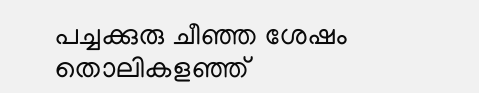പച്ചക്കുരു ചീഞ്ഞ ശേഷം തൊലികളഞ്ഞ്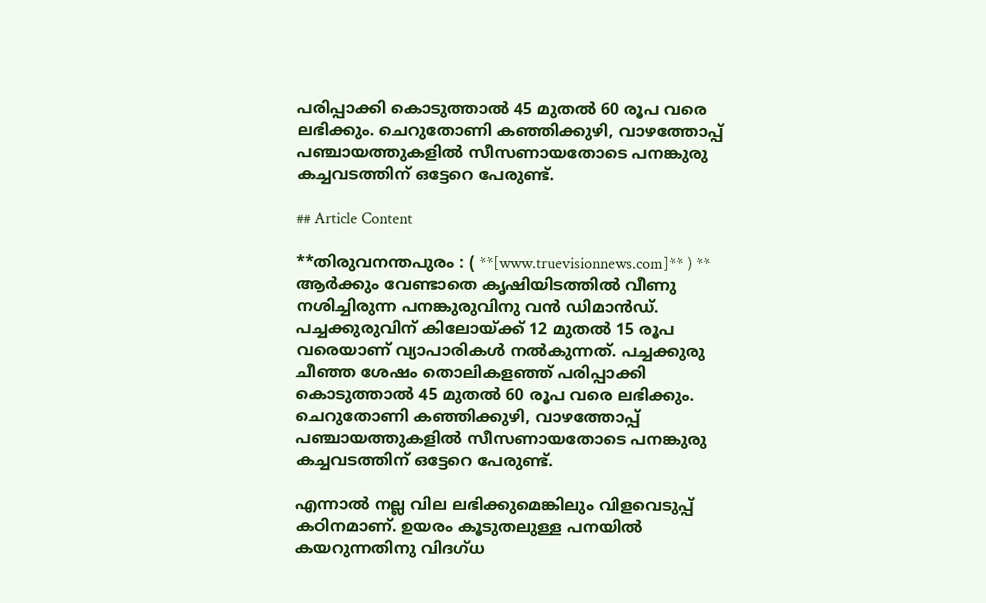പരിപ്പാക്കി കൊടുത്താൽ 45 മുതൽ 60 രൂപ വരെ ലഭിക്കും. ചെറുതോണി കഞ്ഞിക്കുഴി, വാഴത്തോപ്പ് പഞ്ചായത്തുകളിൽ സീസണായതോടെ പനങ്കുരു കച്ചവടത്തിന് ഒട്ടേറെ പേരുണ്ട്.

## Article Content

**തിരുവനന്തപുരം : ( **[www.truevisionnews.com]** ) ** ആർക്കും വേണ്ടാതെ കൃഷിയിടത്തിൽ വീണു നശിച്ചിരുന്ന പനങ്കുരുവിനു വൻ ഡിമാൻഡ്. പച്ചക്കുരുവിന് കിലോയ്ക്ക് 12 മുതൽ 15 രൂപ വരെയാണ് വ്യാപാരികൾ നൽകുന്നത്. പച്ചക്കുരു ചീഞ്ഞ ശേഷം തൊലികളഞ്ഞ് പരിപ്പാക്കി കൊടുത്താൽ 45 മുതൽ 60 രൂപ വരെ ലഭിക്കും. ചെറുതോണി കഞ്ഞിക്കുഴി, വാഴത്തോപ്പ് പഞ്ചായത്തുകളിൽ സീസണായതോടെ പനങ്കുരു കച്ചവടത്തിന് ഒട്ടേറെ പേരുണ്ട്.

എന്നാൽ നല്ല വില ലഭിക്കുമെങ്കിലും വിളവെടുപ്പ് കഠിനമാണ്. ഉയരം കൂടുതലുള്ള പനയിൽ കയറുന്നതിനു വിദഗ്ധ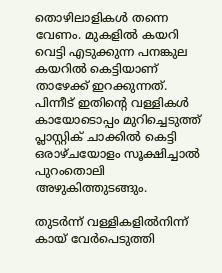തൊഴിലാളികൾ തന്നെ വേണം. മുകളിൽ കയറി വെട്ടി എടുക്കുന്ന പനങ്കുല കയറിൽ കെട്ടിയാണ് താഴേക്ക് ഇറക്കുന്നത്. പിന്നീട് ഇതിന്റെ വള്ളികൾ കായോടൊപ്പം മുറിച്ചെടുത്ത് പ്ലാസ്റ്റിക് ചാക്കിൽ കെട്ടി ഒരാഴ്ചയോളം സൂക്ഷിച്ചാൽ പുറംതൊലി അഴുകിത്തുടങ്ങും.

തുടർന്ന് വള്ളികളിൽനിന്ന് കായ് വേർപെടുത്തി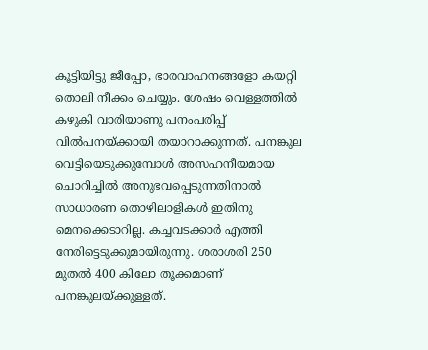കൂട്ടിയിട്ടു ജീപ്പോ, ഭാരവാഹനങ്ങളോ കയറ്റി തൊലി നീക്കം ചെയ്യും. ശേഷം വെള്ളത്തിൽ കഴുകി വാരിയാണു പനംപരിപ്പ് വിൽപനയ്ക്കായി തയാറാക്കുന്നത്. പനങ്കുല വെട്ടിയെടുക്കുമ്പോൾ അസഹനീയമായ ചൊറിച്ചിൽ അനുഭവപ്പെടുന്നതിനാൽ സാധാരണ തൊഴിലാളികൾ ഇതിനു മെനക്കെടാറില്ല. കച്ചവടക്കാർ എത്തി നേരിട്ടെടുക്കുമായിരുന്നു. ശരാശരി 250 മുതൽ 400 കിലോ തൂക്കമാണ് പനങ്കുലയ്ക്കുള്ളത്.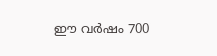ഈ വർഷം 700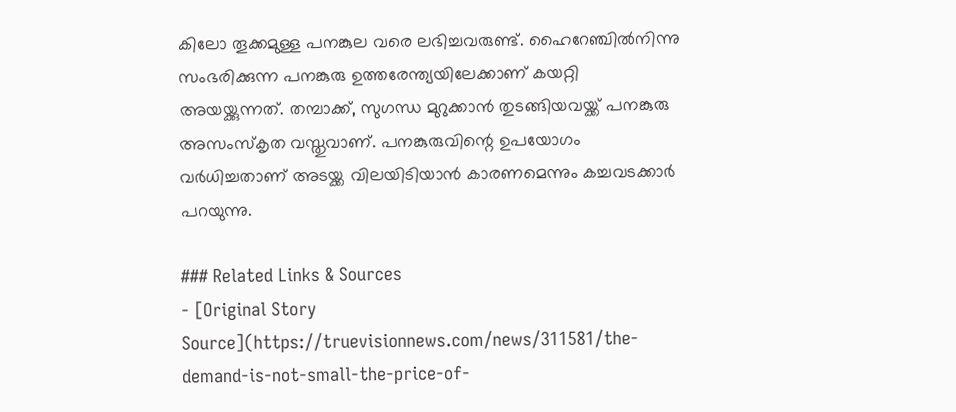കിലോ തൂക്കമുള്ള പനങ്കുല വരെ ലഭിച്ചവരുണ്ട്. ഹൈറേഞ്ചിൽനിന്നു സംഭരിക്കുന്ന പനങ്കുരു ഉത്തരേന്ത്യയിലേക്കാണ് കയറ്റി അയയ്ക്കുന്നത്. തമ്പാക്ക്, സുഗന്ധ മുറുക്കാൻ തുടങ്ങിയവയ്ക്ക് പനങ്കുരു അസംസ്കൃത വസ്തുവാണ്. പനങ്കുരുവിന്റെ ഉപയോഗം വർധിച്ചതാണ് അടയ്ക്ക വിലയിടിയാൻ കാരണമെന്നും കച്ചവടക്കാർ പറയുന്നു.

### Related Links & Sources
- [Original Story Source](https://truevisionnews.com/news/311581/the-demand-is-not-small-the-price-of-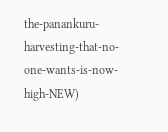the-panankuru-harvesting-that-no-one-wants-is-now-high-NEW)